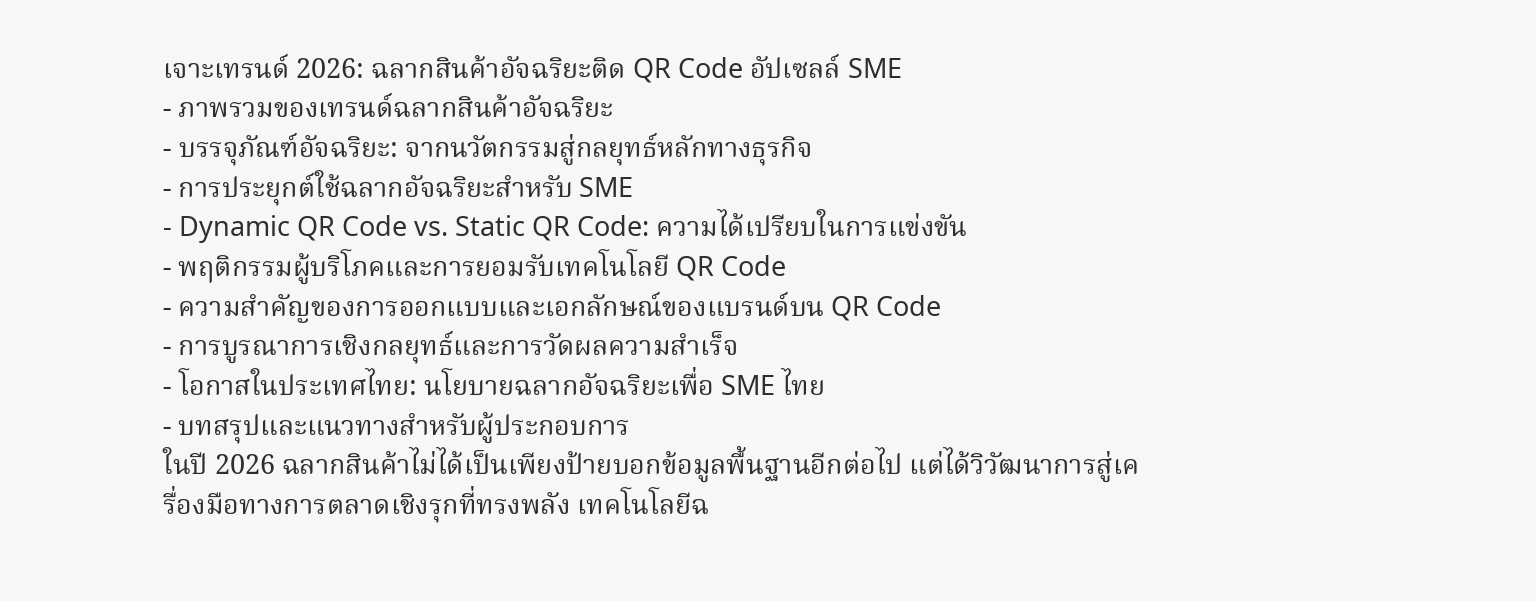เจาะเทรนด์ 2026: ฉลากสินค้าอัจฉริยะติด QR Code อัปเซลล์ SME
- ภาพรวมของเทรนด์ฉลากสินค้าอัจฉริยะ
- บรรจุภัณฑ์อัจฉริยะ: จากนวัตกรรมสู่กลยุทธ์หลักทางธุรกิจ
- การประยุกต์ใช้ฉลากอัจฉริยะสำหรับ SME
- Dynamic QR Code vs. Static QR Code: ความได้เปรียบในการแข่งขัน
- พฤติกรรมผู้บริโภคและการยอมรับเทคโนโลยี QR Code
- ความสำคัญของการออกแบบและเอกลักษณ์ของแบรนด์บน QR Code
- การบูรณาการเชิงกลยุทธ์และการวัดผลความสำเร็จ
- โอกาสในประเทศไทย: นโยบายฉลากอัจฉริยะเพื่อ SME ไทย
- บทสรุปและแนวทางสำหรับผู้ประกอบการ
ในปี 2026 ฉลากสินค้าไม่ได้เป็นเพียงป้ายบอกข้อมูลพื้นฐานอีกต่อไป แต่ได้วิวัฒนาการสู่เครื่องมือทางการตลาดเชิงรุกที่ทรงพลัง เทคโนโลยีฉ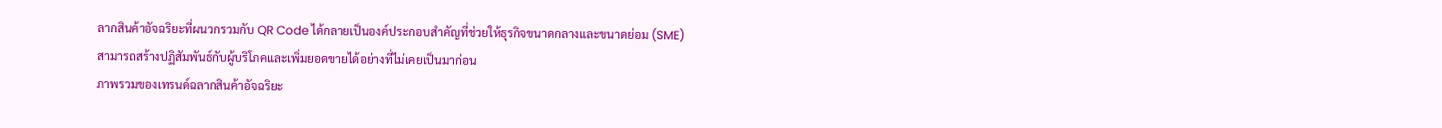ลากสินค้าอัจฉริยะที่ผนวกรวมกับ QR Code ได้กลายเป็นองค์ประกอบสำคัญที่ช่วยให้ธุรกิจขนาดกลางและขนาดย่อม (SME) สามารถสร้างปฏิสัมพันธ์กับผู้บริโภคและเพิ่มยอดขายได้อย่างที่ไม่เคยเป็นมาก่อน
ภาพรวมของเทรนด์ฉลากสินค้าอัจฉริยะ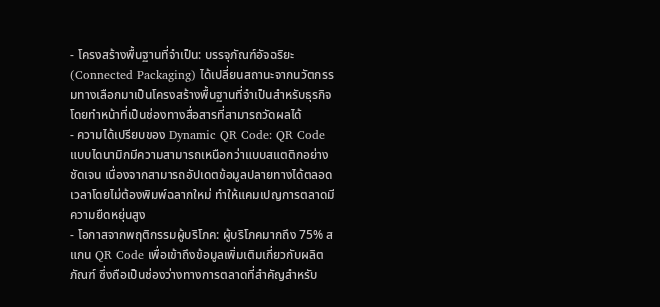- โครงสร้างพื้นฐานที่จำเป็น: บรรจุภัณฑ์อัจฉริยะ (Connected Packaging) ได้เปลี่ยนสถานะจากนวัตกรรมทางเลือกมาเป็นโครงสร้างพื้นฐานที่จำเป็นสำหรับธุรกิจ โดยทำหน้าที่เป็นช่องทางสื่อสารที่สามารถวัดผลได้
- ความได้เปรียบของ Dynamic QR Code: QR Code แบบไดนามิกมีความสามารถเหนือกว่าแบบสแตติกอย่างชัดเจน เนื่องจากสามารถอัปเดตข้อมูลปลายทางได้ตลอดเวลาโดยไม่ต้องพิมพ์ฉลากใหม่ ทำให้แคมเปญการตลาดมีความยืดหยุ่นสูง
- โอกาสจากพฤติกรรมผู้บริโภค: ผู้บริโภคมากถึง 75% สแกน QR Code เพื่อเข้าถึงข้อมูลเพิ่มเติมเกี่ยวกับผลิตภัณฑ์ ซึ่งถือเป็นช่องว่างทางการตลาดที่สำคัญสำหรับ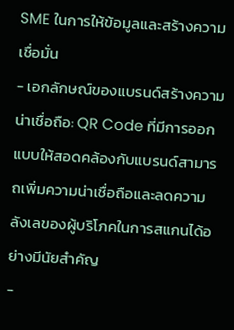SME ในการให้ข้อมูลและสร้างความเชื่อมั่น
- เอกลักษณ์ของแบรนด์สร้างความน่าเชื่อถือ: QR Code ที่มีการออกแบบให้สอดคล้องกับแบรนด์สามารถเพิ่มความน่าเชื่อถือและลดความลังเลของผู้บริโภคในการสแกนได้อย่างมีนัยสำคัญ
-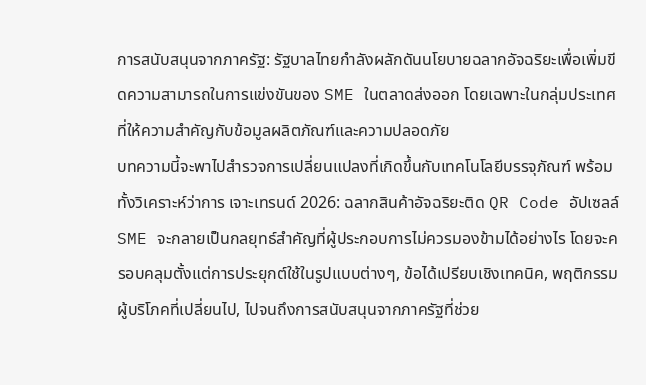การสนับสนุนจากภาครัฐ: รัฐบาลไทยกำลังผลักดันนโยบายฉลากอัจฉริยะเพื่อเพิ่มขีดความสามารถในการแข่งขันของ SME ในตลาดส่งออก โดยเฉพาะในกลุ่มประเทศที่ให้ความสำคัญกับข้อมูลผลิตภัณฑ์และความปลอดภัย
บทความนี้จะพาไปสำรวจการเปลี่ยนแปลงที่เกิดขึ้นกับเทคโนโลยีบรรจุภัณฑ์ พร้อมทั้งวิเคราะห์ว่าการ เจาะเทรนด์ 2026: ฉลากสินค้าอัจฉริยะติด QR Code อัปเซลล์ SME จะกลายเป็นกลยุทธ์สำคัญที่ผู้ประกอบการไม่ควรมองข้ามได้อย่างไร โดยจะครอบคลุมตั้งแต่การประยุกต์ใช้ในรูปแบบต่างๆ, ข้อได้เปรียบเชิงเทคนิค, พฤติกรรมผู้บริโภคที่เปลี่ยนไป, ไปจนถึงการสนับสนุนจากภาครัฐที่ช่วย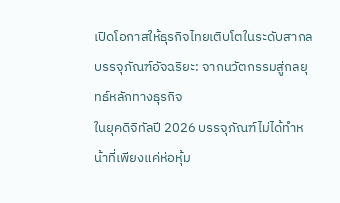เปิดโอกาสให้ธุรกิจไทยเติบโตในระดับสากล
บรรจุภัณฑ์อัจฉริยะ: จากนวัตกรรมสู่กลยุทธ์หลักทางธุรกิจ
ในยุคดิจิทัลปี 2026 บรรจุภัณฑ์ไม่ได้ทำหน้าที่เพียงแค่ห่อหุ้ม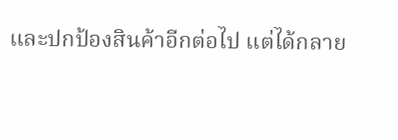และปกป้องสินค้าอีกต่อไป แต่ได้กลาย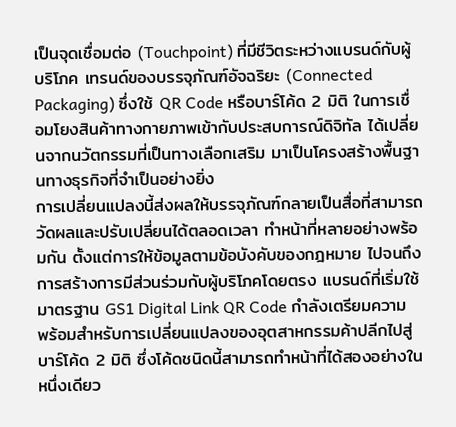เป็นจุดเชื่อมต่อ (Touchpoint) ที่มีชีวิตระหว่างแบรนด์กับผู้บริโภค เทรนด์ของบรรจุภัณฑ์อัจฉริยะ (Connected Packaging) ซึ่งใช้ QR Code หรือบาร์โค้ด 2 มิติ ในการเชื่อมโยงสินค้าทางกายภาพเข้ากับประสบการณ์ดิจิทัล ได้เปลี่ยนจากนวัตกรรมที่เป็นทางเลือกเสริม มาเป็นโครงสร้างพื้นฐานทางธุรกิจที่จำเป็นอย่างยิ่ง
การเปลี่ยนแปลงนี้ส่งผลให้บรรจุภัณฑ์กลายเป็นสื่อที่สามารถวัดผลและปรับเปลี่ยนได้ตลอดเวลา ทำหน้าที่หลายอย่างพร้อมกัน ตั้งแต่การให้ข้อมูลตามข้อบังคับของกฎหมาย ไปจนถึงการสร้างการมีส่วนร่วมกับผู้บริโภคโดยตรง แบรนด์ที่เริ่มใช้มาตรฐาน GS1 Digital Link QR Code กำลังเตรียมความพร้อมสำหรับการเปลี่ยนแปลงของอุตสาหกรรมค้าปลีกไปสู่บาร์โค้ด 2 มิติ ซึ่งโค้ดชนิดนี้สามารถทำหน้าที่ได้สองอย่างในหนึ่งเดียว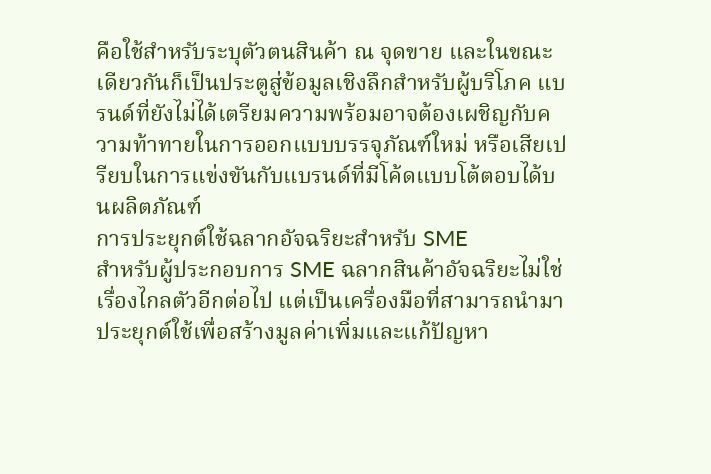คือใช้สำหรับระบุตัวตนสินค้า ณ จุดขาย และในขณะเดียวกันก็เป็นประตูสู่ข้อมูลเชิงลึกสำหรับผู้บริโภค แบรนด์ที่ยังไม่ได้เตรียมความพร้อมอาจต้องเผชิญกับความท้าทายในการออกแบบบรรจุภัณฑ์ใหม่ หรือเสียเปรียบในการแข่งขันกับแบรนด์ที่มีโค้ดแบบโต้ตอบได้บนผลิตภัณฑ์
การประยุกต์ใช้ฉลากอัจฉริยะสำหรับ SME
สำหรับผู้ประกอบการ SME ฉลากสินค้าอัจฉริยะไม่ใช่เรื่องไกลตัวอีกต่อไป แต่เป็นเครื่องมือที่สามารถนำมาประยุกต์ใช้เพื่อสร้างมูลค่าเพิ่มและแก้ปัญหา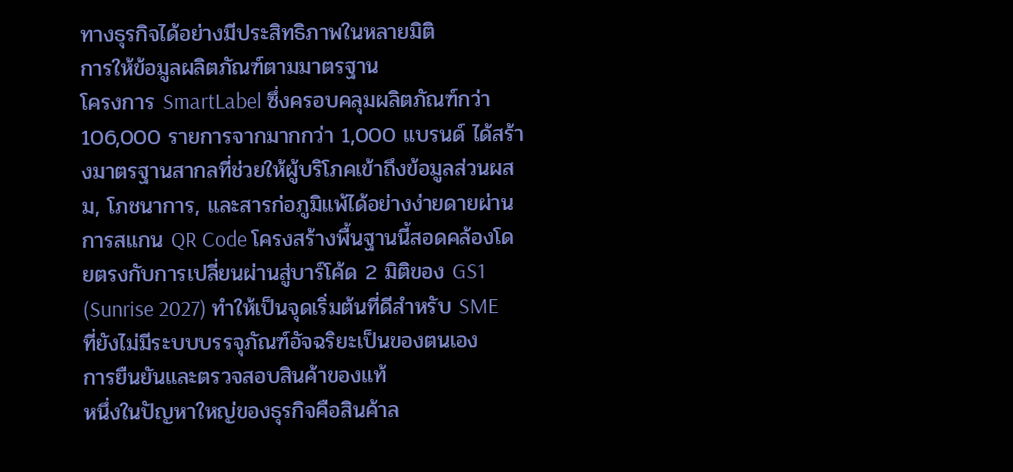ทางธุรกิจได้อย่างมีประสิทธิภาพในหลายมิติ
การให้ข้อมูลผลิตภัณฑ์ตามมาตรฐาน
โครงการ SmartLabel ซึ่งครอบคลุมผลิตภัณฑ์กว่า 106,000 รายการจากมากกว่า 1,000 แบรนด์ ได้สร้างมาตรฐานสากลที่ช่วยให้ผู้บริโภคเข้าถึงข้อมูลส่วนผสม, โภชนาการ, และสารก่อภูมิแพ้ได้อย่างง่ายดายผ่านการสแกน QR Code โครงสร้างพื้นฐานนี้สอดคล้องโดยตรงกับการเปลี่ยนผ่านสู่บาร์โค้ด 2 มิติของ GS1 (Sunrise 2027) ทำให้เป็นจุดเริ่มต้นที่ดีสำหรับ SME ที่ยังไม่มีระบบบรรจุภัณฑ์อัจฉริยะเป็นของตนเอง
การยืนยันและตรวจสอบสินค้าของแท้
หนึ่งในปัญหาใหญ่ของธุรกิจคือสินค้าล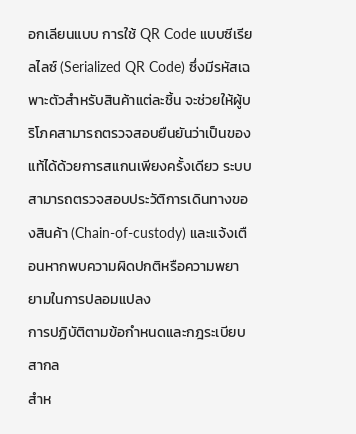อกเลียนแบบ การใช้ QR Code แบบซีเรียลไลซ์ (Serialized QR Code) ซึ่งมีรหัสเฉพาะตัวสำหรับสินค้าแต่ละชิ้น จะช่วยให้ผู้บริโภคสามารถตรวจสอบยืนยันว่าเป็นของแท้ได้ด้วยการสแกนเพียงครั้งเดียว ระบบสามารถตรวจสอบประวัติการเดินทางของสินค้า (Chain-of-custody) และแจ้งเตือนหากพบความผิดปกติหรือความพยายามในการปลอมแปลง
การปฏิบัติตามข้อกำหนดและกฎระเบียบสากล
สำห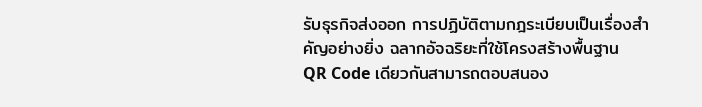รับธุรกิจส่งออก การปฏิบัติตามกฎระเบียบเป็นเรื่องสำคัญอย่างยิ่ง ฉลากอัจฉริยะที่ใช้โครงสร้างพื้นฐาน QR Code เดียวกันสามารถตอบสนอง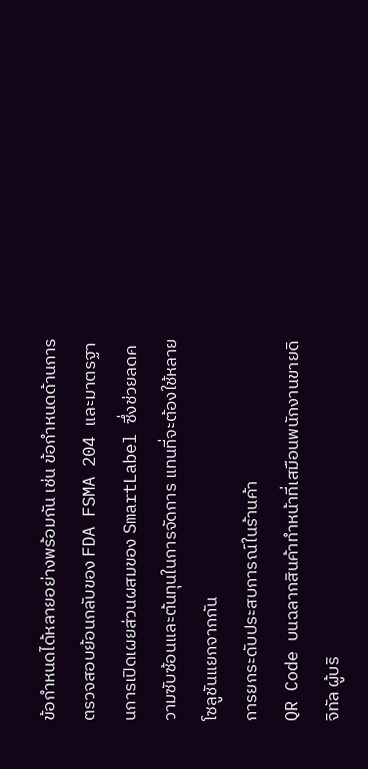ข้อกำหนดได้หลายอย่างพร้อมกัน เช่น ข้อกำหนดด้านการตรวจสอบย้อนกลับของ FDA FSMA 204 และมาตรฐานการเปิดเผยส่วนผสมของ SmartLabel ซึ่งช่วยลดความซับซ้อนและต้นทุนในการจัดการ แทนที่จะต้องใช้หลายโซลูชันแยกจากกัน
การยกระดับประสบการณ์ในร้านค้า
QR Code บนฉลากสินค้าทำหน้าที่เสมือนพนักงานขายดิจิทัล ผู้บริ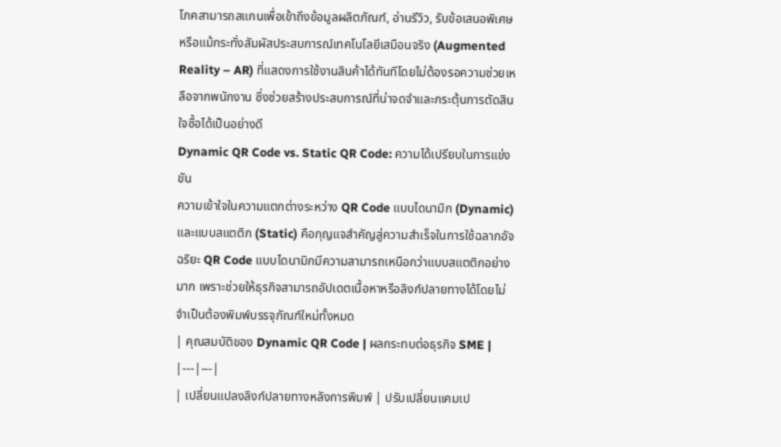โภคสามารถสแกนเพื่อเข้าถึงข้อมูลผลิตภัณฑ์, อ่านรีวิว, รับข้อเสนอพิเศษ หรือแม้กระทั่งสัมผัสประสบการณ์เทคโนโลยีเสมือนจริง (Augmented Reality – AR) ที่แสดงการใช้งานสินค้าได้ทันทีโดยไม่ต้องรอความช่วยเหลือจากพนักงาน ซึ่งช่วยสร้างประสบการณ์ที่น่าจดจำและกระตุ้นการตัดสินใจซื้อได้เป็นอย่างดี
Dynamic QR Code vs. Static QR Code: ความได้เปรียบในการแข่งขัน
ความเข้าใจในความแตกต่างระหว่าง QR Code แบบไดนามิก (Dynamic) และแบบสแตติก (Static) คือกุญแจสำคัญสู่ความสำเร็จในการใช้ฉลากอัจฉริยะ QR Code แบบไดนามิกมีความสามารถเหนือกว่าแบบสแตติกอย่างมาก เพราะช่วยให้ธุรกิจสามารถอัปเดตเนื้อหาหรือลิงก์ปลายทางได้โดยไม่จำเป็นต้องพิมพ์บรรจุภัณฑ์ใหม่ทั้งหมด
| คุณสมบัติของ Dynamic QR Code | ผลกระทบต่อธุรกิจ SME |
|---|---|
| เปลี่ยนแปลงลิงก์ปลายทางหลังการพิมพ์ | ปรับเปลี่ยนแคมเป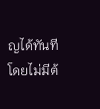ญได้ทันทีโดยไม่มีต้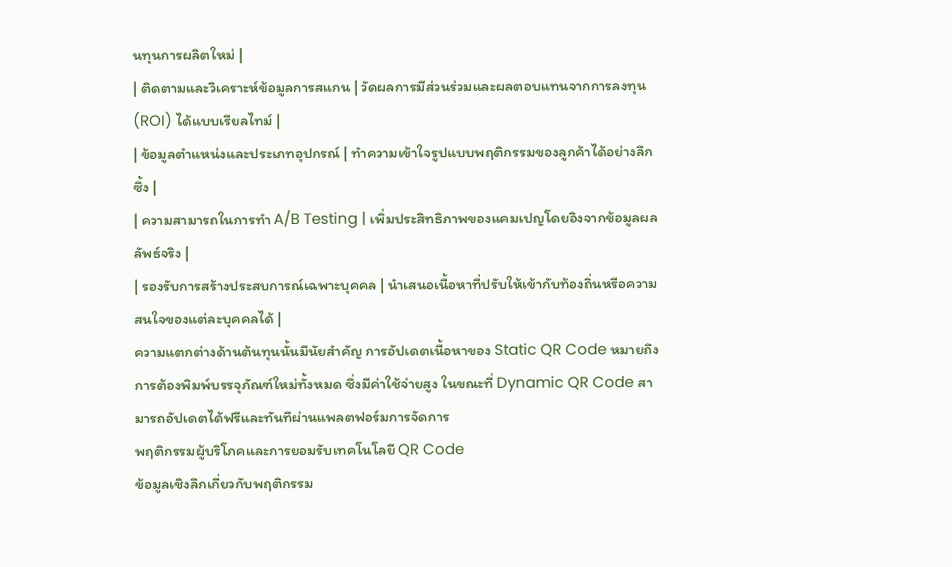นทุนการผลิตใหม่ |
| ติดตามและวิเคราะห์ข้อมูลการสแกน | วัดผลการมีส่วนร่วมและผลตอบแทนจากการลงทุน (ROI) ได้แบบเรียลไทม์ |
| ข้อมูลตำแหน่งและประเภทอุปกรณ์ | ทำความเข้าใจรูปแบบพฤติกรรมของลูกค้าได้อย่างลึกซึ้ง |
| ความสามารถในการทำ A/B Testing | เพิ่มประสิทธิภาพของแคมเปญโดยอิงจากข้อมูลผลลัพธ์จริง |
| รองรับการสร้างประสบการณ์เฉพาะบุคคล | นำเสนอเนื้อหาที่ปรับให้เข้ากับท้องถิ่นหรือความสนใจของแต่ละบุคคลได้ |
ความแตกต่างด้านต้นทุนนั้นมีนัยสำคัญ การอัปเดตเนื้อหาของ Static QR Code หมายถึงการต้องพิมพ์บรรจุภัณฑ์ใหม่ทั้งหมด ซึ่งมีค่าใช้จ่ายสูง ในขณะที่ Dynamic QR Code สามารถอัปเดตได้ฟรีและทันทีผ่านแพลตฟอร์มการจัดการ
พฤติกรรมผู้บริโภคและการยอมรับเทคโนโลยี QR Code
ข้อมูลเชิงลึกเกี่ยวกับพฤติกรรม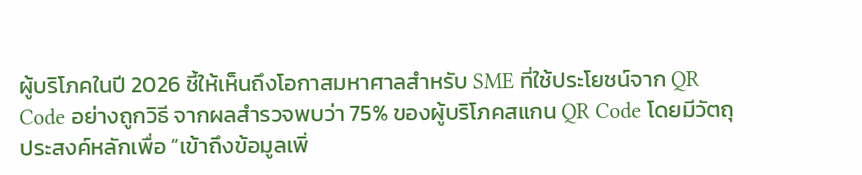ผู้บริโภคในปี 2026 ชี้ให้เห็นถึงโอกาสมหาศาลสำหรับ SME ที่ใช้ประโยชน์จาก QR Code อย่างถูกวิธี จากผลสำรวจพบว่า 75% ของผู้บริโภคสแกน QR Code โดยมีวัตถุประสงค์หลักเพื่อ “เข้าถึงข้อมูลเพิ่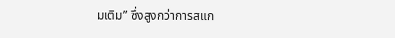มเติม” ซึ่งสูงกว่าการสแก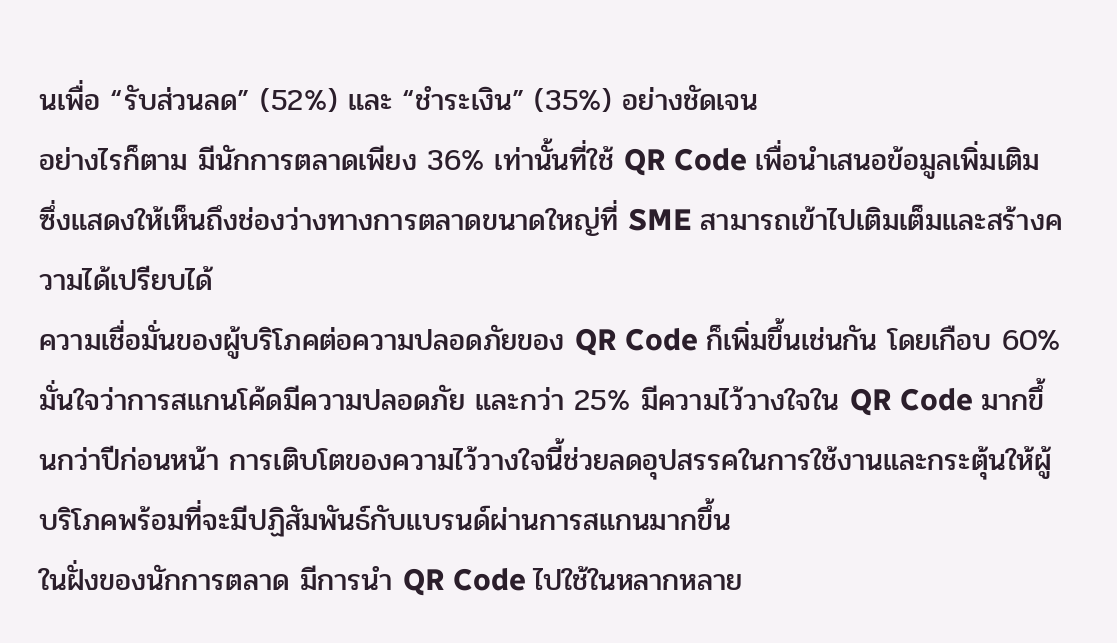นเพื่อ “รับส่วนลด” (52%) และ “ชำระเงิน” (35%) อย่างชัดเจน
อย่างไรก็ตาม มีนักการตลาดเพียง 36% เท่านั้นที่ใช้ QR Code เพื่อนำเสนอข้อมูลเพิ่มเติม ซึ่งแสดงให้เห็นถึงช่องว่างทางการตลาดขนาดใหญ่ที่ SME สามารถเข้าไปเติมเต็มและสร้างความได้เปรียบได้
ความเชื่อมั่นของผู้บริโภคต่อความปลอดภัยของ QR Code ก็เพิ่มขึ้นเช่นกัน โดยเกือบ 60% มั่นใจว่าการสแกนโค้ดมีความปลอดภัย และกว่า 25% มีความไว้วางใจใน QR Code มากขึ้นกว่าปีก่อนหน้า การเติบโตของความไว้วางใจนี้ช่วยลดอุปสรรคในการใช้งานและกระตุ้นให้ผู้บริโภคพร้อมที่จะมีปฏิสัมพันธ์กับแบรนด์ผ่านการสแกนมากขึ้น
ในฝั่งของนักการตลาด มีการนำ QR Code ไปใช้ในหลากหลาย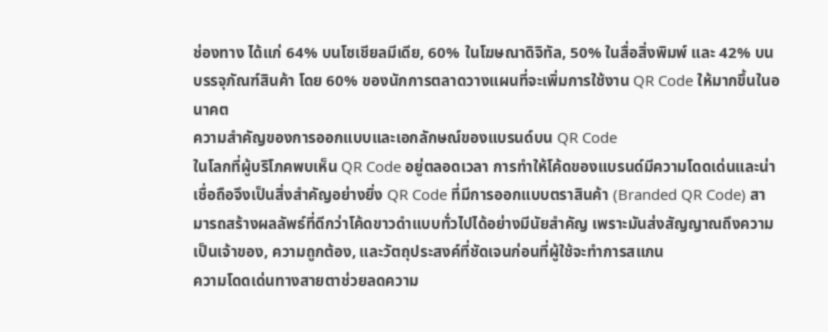ช่องทาง ได้แก่ 64% บนโซเชียลมีเดีย, 60% ในโฆษณาดิจิทัล, 50% ในสื่อสิ่งพิมพ์ และ 42% บนบรรจุภัณฑ์สินค้า โดย 60% ของนักการตลาดวางแผนที่จะเพิ่มการใช้งาน QR Code ให้มากขึ้นในอนาคต
ความสำคัญของการออกแบบและเอกลักษณ์ของแบรนด์บน QR Code
ในโลกที่ผู้บริโภคพบเห็น QR Code อยู่ตลอดเวลา การทำให้โค้ดของแบรนด์มีความโดดเด่นและน่าเชื่อถือจึงเป็นสิ่งสำคัญอย่างยิ่ง QR Code ที่มีการออกแบบตราสินค้า (Branded QR Code) สามารถสร้างผลลัพธ์ที่ดีกว่าโค้ดขาวดำแบบทั่วไปได้อย่างมีนัยสำคัญ เพราะมันส่งสัญญาณถึงความเป็นเจ้าของ, ความถูกต้อง, และวัตถุประสงค์ที่ชัดเจนก่อนที่ผู้ใช้จะทำการสแกน
ความโดดเด่นทางสายตาช่วยลดความ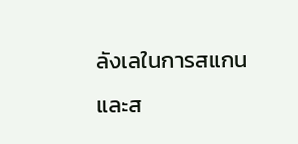ลังเลในการสแกนและส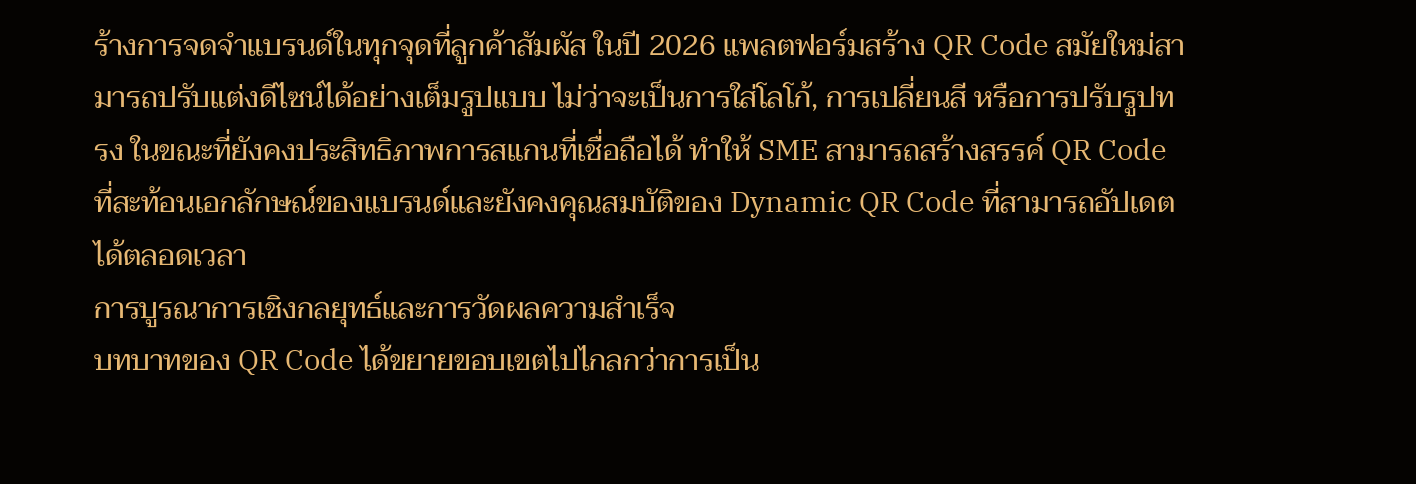ร้างการจดจำแบรนด์ในทุกจุดที่ลูกค้าสัมผัส ในปี 2026 แพลตฟอร์มสร้าง QR Code สมัยใหม่สามารถปรับแต่งดีไซน์ได้อย่างเต็มรูปแบบ ไม่ว่าจะเป็นการใส่โลโก้, การเปลี่ยนสี หรือการปรับรูปทรง ในขณะที่ยังคงประสิทธิภาพการสแกนที่เชื่อถือได้ ทำให้ SME สามารถสร้างสรรค์ QR Code ที่สะท้อนเอกลักษณ์ของแบรนด์และยังคงคุณสมบัติของ Dynamic QR Code ที่สามารถอัปเดตได้ตลอดเวลา
การบูรณาการเชิงกลยุทธ์และการวัดผลความสำเร็จ
บทบาทของ QR Code ได้ขยายขอบเขตไปไกลกว่าการเป็น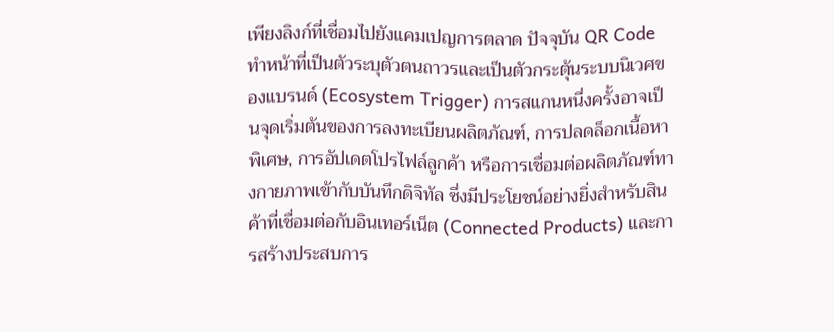เพียงลิงก์ที่เชื่อมไปยังแคมเปญการตลาด ปัจจุบัน QR Code ทำหน้าที่เป็นตัวระบุตัวตนถาวรและเป็นตัวกระตุ้นระบบนิเวศของแบรนด์ (Ecosystem Trigger) การสแกนหนึ่งครั้งอาจเป็นจุดเริ่มต้นของการลงทะเบียนผลิตภัณฑ์, การปลดล็อกเนื้อหาพิเศษ, การอัปเดตโปรไฟล์ลูกค้า หรือการเชื่อมต่อผลิตภัณฑ์ทางกายภาพเข้ากับบันทึกดิจิทัล ซึ่งมีประโยชน์อย่างยิ่งสำหรับสินค้าที่เชื่อมต่อกับอินเทอร์เน็ต (Connected Products) และการสร้างประสบการ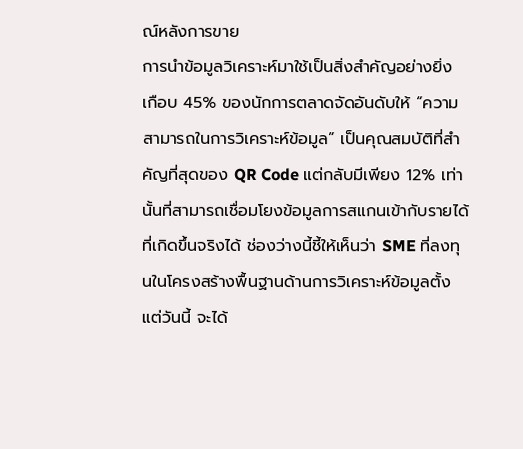ณ์หลังการขาย
การนำข้อมูลวิเคราะห์มาใช้เป็นสิ่งสำคัญอย่างยิ่ง เกือบ 45% ของนักการตลาดจัดอันดับให้ “ความสามารถในการวิเคราะห์ข้อมูล” เป็นคุณสมบัติที่สำคัญที่สุดของ QR Code แต่กลับมีเพียง 12% เท่านั้นที่สามารถเชื่อมโยงข้อมูลการสแกนเข้ากับรายได้ที่เกิดขึ้นจริงได้ ช่องว่างนี้ชี้ให้เห็นว่า SME ที่ลงทุนในโครงสร้างพื้นฐานด้านการวิเคราะห์ข้อมูลตั้งแต่วันนี้ จะได้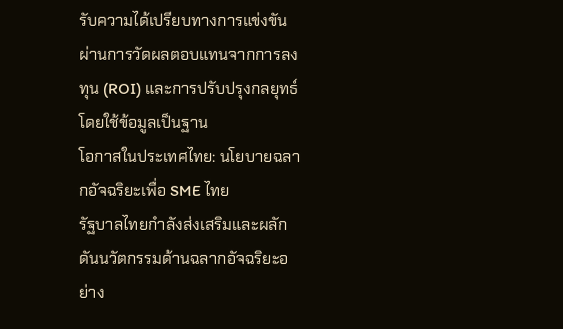รับความได้เปรียบทางการแข่งขันผ่านการวัดผลตอบแทนจากการลงทุน (ROI) และการปรับปรุงกลยุทธ์โดยใช้ข้อมูลเป็นฐาน
โอกาสในประเทศไทย: นโยบายฉลากอัจฉริยะเพื่อ SME ไทย
รัฐบาลไทยกำลังส่งเสริมและผลักดันนวัตกรรมด้านฉลากอัจฉริยะอย่าง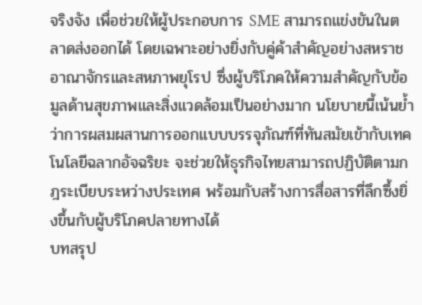จริงจัง เพื่อช่วยให้ผู้ประกอบการ SME สามารถแข่งขันในตลาดส่งออกได้ โดยเฉพาะอย่างยิ่งกับคู่ค้าสำคัญอย่างสหราชอาณาจักรและสหภาพยุโรป ซึ่งผู้บริโภคให้ความสำคัญกับข้อมูลด้านสุขภาพและสิ่งแวดล้อมเป็นอย่างมาก นโยบายนี้เน้นย้ำว่าการผสมผสานการออกแบบบรรจุภัณฑ์ที่ทันสมัยเข้ากับเทคโนโลยีฉลากอัจฉริยะ จะช่วยให้ธุรกิจไทยสามารถปฏิบัติตามกฎระเบียบระหว่างประเทศ พร้อมกับสร้างการสื่อสารที่ลึกซึ้งยิ่งขึ้นกับผู้บริโภคปลายทางได้
บทสรุป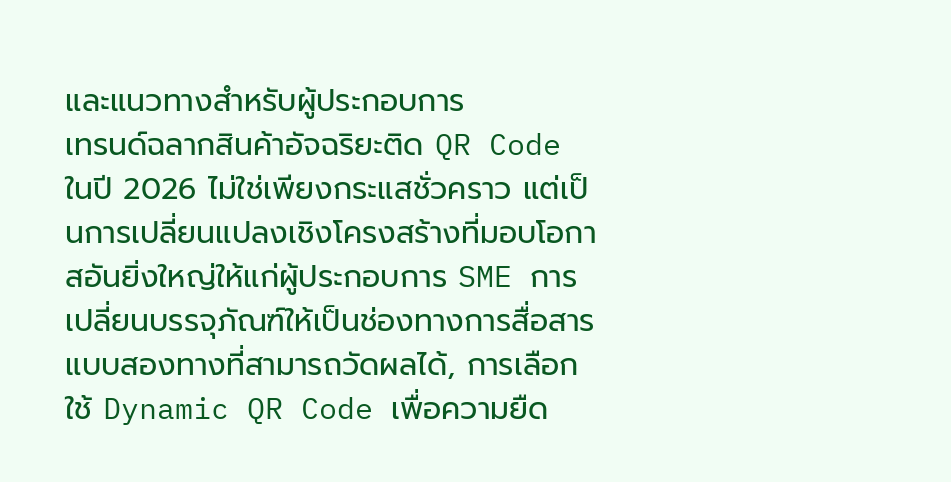และแนวทางสำหรับผู้ประกอบการ
เทรนด์ฉลากสินค้าอัจฉริยะติด QR Code ในปี 2026 ไม่ใช่เพียงกระแสชั่วคราว แต่เป็นการเปลี่ยนแปลงเชิงโครงสร้างที่มอบโอกาสอันยิ่งใหญ่ให้แก่ผู้ประกอบการ SME การเปลี่ยนบรรจุภัณฑ์ให้เป็นช่องทางการสื่อสารแบบสองทางที่สามารถวัดผลได้, การเลือกใช้ Dynamic QR Code เพื่อความยืด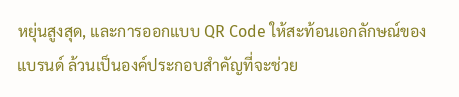หยุ่นสูงสุด, และการออกแบบ QR Code ให้สะท้อนเอกลักษณ์ของแบรนด์ ล้วนเป็นองค์ประกอบสำคัญที่จะช่วย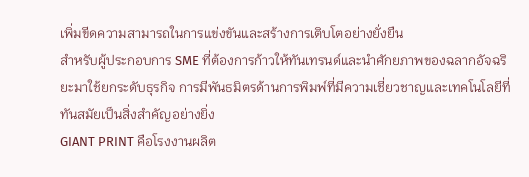เพิ่มขีดความสามารถในการแข่งขันและสร้างการเติบโตอย่างยั่งยืน
สำหรับผู้ประกอบการ SME ที่ต้องการก้าวให้ทันเทรนด์และนำศักยภาพของฉลากอัจฉริยะมาใช้ยกระดับธุรกิจ การมีพันธมิตรด้านการพิมพ์ที่มีความเชี่ยวชาญและเทคโนโลยีที่ทันสมัยเป็นสิ่งสำคัญอย่างยิ่ง
GIANT PRINT คือโรงงานผลิต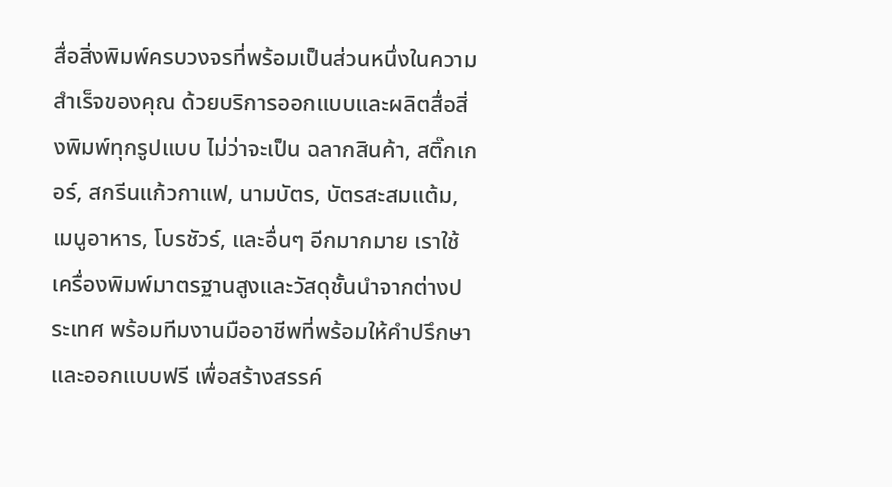สื่อสิ่งพิมพ์ครบวงจรที่พร้อมเป็นส่วนหนึ่งในความสำเร็จของคุณ ด้วยบริการออกแบบและผลิตสื่อสิ่งพิมพ์ทุกรูปแบบ ไม่ว่าจะเป็น ฉลากสินค้า, สติ๊กเกอร์, สกรีนแก้วกาแฟ, นามบัตร, บัตรสะสมแต้ม, เมนูอาหาร, โบรชัวร์, และอื่นๆ อีกมากมาย เราใช้เครื่องพิมพ์มาตรฐานสูงและวัสดุชั้นนำจากต่างประเทศ พร้อมทีมงานมืออาชีพที่พร้อมให้คำปรึกษาและออกแบบฟรี เพื่อสร้างสรรค์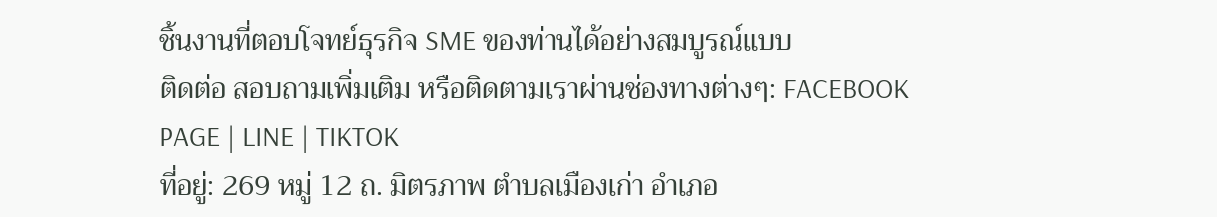ชิ้นงานที่ตอบโจทย์ธุรกิจ SME ของท่านได้อย่างสมบูรณ์แบบ
ติดต่อ สอบถามเพิ่มเติม หรือติดตามเราผ่านช่องทางต่างๆ: FACEBOOK PAGE | LINE | TIKTOK
ที่อยู่: 269 หมู่ 12 ถ. มิตรภาพ ตำบลเมืองเก่า อำเภอ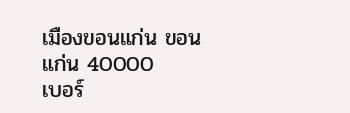เมืองขอนแก่น ขอนแก่น 40000
เบอร์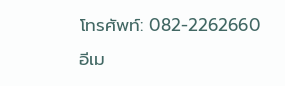โทรศัพท์: 082-2262660
อีเม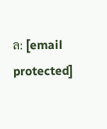ล: [email protected]